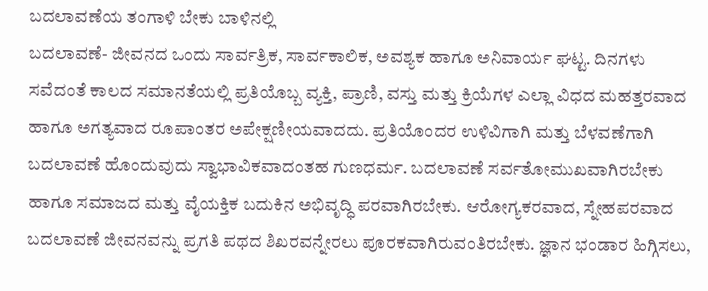ಬದಲಾವಣೆಯ ತಂಗಾಳಿ ಬೇಕು ಬಾಳಿನಲ್ಲಿ
ಬದಲಾವಣೆ- ಜೀವನದ ಒಂದು ಸಾರ್ವತ್ರಿಕ, ಸಾರ್ವಕಾಲಿಕ, ಅವಶ್ಯಕ ಹಾಗೂ ಅನಿವಾರ್ಯ ಘಟ್ಟ. ದಿನಗಳು ಸವೆದಂತೆ ಕಾಲದ ಸಮಾನತೆಯಲ್ಲಿ ಪ್ರತಿಯೊಬ್ಬ ವ್ಯಕ್ತಿ, ಪ್ರಾಣಿ, ವಸ್ತು ಮತ್ತು ಕ್ರಿಯೆಗಳ ಎಲ್ಲಾ ವಿಧದ ಮಹತ್ತರವಾದ ಹಾಗೂ ಅಗತ್ಯವಾದ ರೂಪಾಂತರ ಅಪೇಕ್ಷಣೀಯವಾದದು. ಪ್ರತಿಯೊಂದರ ಉಳಿವಿಗಾಗಿ ಮತ್ತು ಬೆಳವಣೆಗಾಗಿ ಬದಲಾವಣೆ ಹೊಂದುವುದು ಸ್ವಾಭಾವಿಕವಾದಂತಹ ಗುಣಧರ್ಮ. ಬದಲಾವಣೆ ಸರ್ವತೋಮುಖವಾಗಿರಬೇಕು ಹಾಗೂ ಸಮಾಜದ ಮತ್ತು ವೈಯಕ್ತಿಕ ಬದುಕಿನ ಅಭಿವೃದ್ಧಿ ಪರವಾಗಿರಬೇಕು. ಆರೋಗ್ಯಕರವಾದ, ಸ್ನೇಹಪರವಾದ ಬದಲಾವಣೆ ಜೀವನವನ್ನು ಪ್ರಗತಿ ಪಥದ ಶಿಖರವನ್ನೇರಲು ಪೂರಕವಾಗಿರುವಂತಿರಬೇಕು. ಜ್ಞಾನ ಭಂಡಾರ ಹಿಗ್ಗಿಸಲು,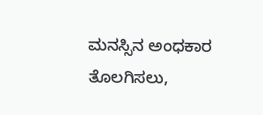ಮನಸ್ಸಿನ ಅಂಧಕಾರ ತೊಲಗಿಸಲು,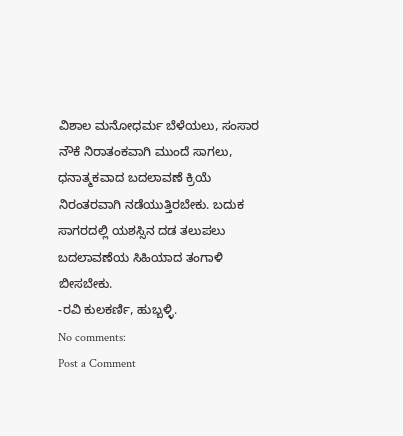ವಿಶಾಲ ಮನೋಧರ್ಮ ಬೆಳೆಯಲು, ಸಂಸಾರ ನೌಕೆ ನಿರಾತಂಕವಾಗಿ ಮುಂದೆ ಸಾಗಲು, ಧನಾತ್ಮಕವಾದ ಬದಲಾವಣೆ ಕ್ರಿಯೆ ನಿರಂತರವಾಗಿ ನಡೆಯುತ್ತಿರಬೇಕು. ಬದುಕ ಸಾಗರದಲ್ಲಿ ಯಶಸ್ಸಿನ ದಡ ತಲುಪಲು ಬದಲಾವಣೆಯ ಸಿಹಿಯಾದ ತಂಗಾಳಿ ಬೀಸಬೇಕು.
-ರವಿ ಕುಲಕರ್ಣಿ, ಹುಬ್ಬಳ್ಳಿ.
No comments:
Post a Comment